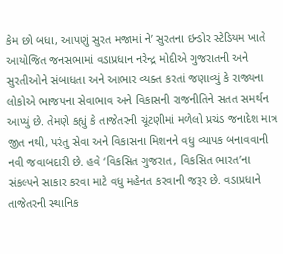કેમ છો બધા, આપણું સુરત મજામાં ને’ સુરતના ઇન્ડોર સ્ટેડિયમ ખાતે આયોજિત જનસભામાં વડાપ્રધાન નરેન્દ્ર મોદીએ ગુજરાતની અને સુરતીઓને સંબાધતા અને આભાર વ્યક્ત કરતાં જણાવ્યું કે રાજ્યના લોકોએ ભાજપના સેવાભાવ અને વિકાસની રાજનીતિને સતત સમર્થન આપ્યું છે. તેમણે કહ્યું કે તાજેતરની ચૂંટણીમાં મળેલો પ્રચંડ જનાદેશ માત્ર જીત નથી, પરંતુ સેવા અને વિકાસના મિશનને વધુ વ્યાપક બનાવવાની નવી જવાબદારી છે. હવે ‘વિકસિત ગુજરાત, વિકસિત ભારત’ના સંકલ્પને સાકાર કરવા માટે વધુ મહેનત કરવાની જરૂર છે. વડાપ્રધાને તાજેતરની સ્થાનિક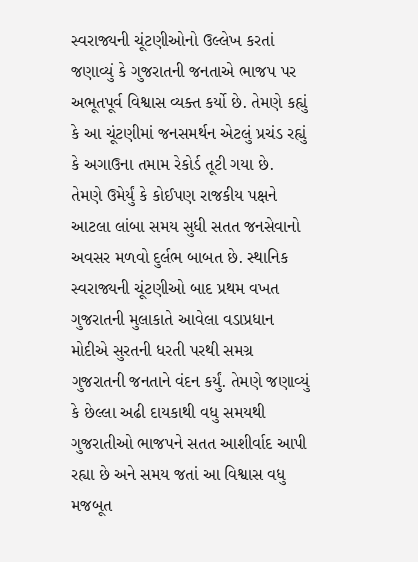સ્વરાજ્યની ચૂંટણીઓનો ઉલ્લેખ કરતાં જણાવ્યું કે ગુજરાતની જનતાએ ભાજપ પર અભૂતપૂર્વ વિશ્વાસ વ્યક્ત કર્યો છે. તેમણે કહ્યું કે આ ચૂંટણીમાં જનસમર્થન એટલું પ્રચંડ રહ્યું કે અગાઉના તમામ રેકોર્ડ તૂટી ગયા છે. તેમણે ઉમેર્યું કે કોઈપણ રાજકીય પક્ષને આટલા લાંબા સમય સુધી સતત જનસેવાનો અવસર મળવો દુર્લભ બાબત છે. સ્થાનિક સ્વરાજ્યની ચૂંટણીઓ બાદ પ્રથમ વખત ગુજરાતની મુલાકાતે આવેલા વડાપ્રધાન મોદીએ સુરતની ધરતી પરથી સમગ્ર ગુજરાતની જનતાને વંદન કર્યું. તેમણે જણાવ્યું કે છેલ્લા અઢી દાયકાથી વધુ સમયથી ગુજરાતીઓ ભાજપને સતત આશીર્વાદ આપી રહ્યા છે અને સમય જતાં આ વિશ્વાસ વધુ મજબૂત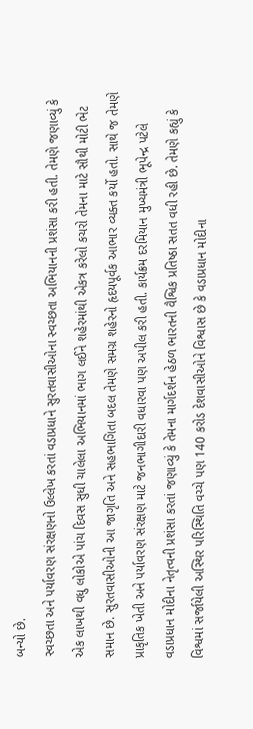બન્યો છે.
સ્વચ્છતા અને પર્યાવરણ સંરક્ષણનો ઉલ્લેખ કરતાં વડાપ્રધાને સુરતવાસીઓના સ્વચ્છતા અભિયાનની પ્રશંસા કરી હતી. તેમણે જણાવ્યું કે એક લાખથી વધુ લોકોએ પાંચ દિવસ સુધી ચાલેલા અભિયાનમાં ભાગ લઈને શહેરમાંથી એકત્ર કરેલો કચરો તેમના માટે સૌથી મોટી ભેટ સમાન છે. સુરતવાસીઓની આ જાગૃતિ અને સહભાગિતા બદલ તેમણે સમગ્ર શહેરનો હૃદયપૂર્વક આભાર વ્યક્ત કર્યો હતો. સાથે જ તેમણે પ્રાકૃતિક ખેતી અને પર્યાવરણ સંરક્ષણ માટે જનભાગીદારી વધારવા પણ અપીલ કરી હતી. કાર્યક્રમ દરમિયાન મુખ્યમંત્રી ભૂપેન્દ્ર પટેલે વડાપ્રધાન મોદીના નેતૃત્વની પ્રશંસા કરતાં જણાવ્યું કે તેમના માર્ગદર્શન હેઠળ ભારતની વૈશ્વિક પ્રતિષ્ઠા સતત વધી રહી છે. તેમણે કહ્યું કે વિશ્વમાં સર્જાયેલી અસ્થિર પરિસ્થિતિ વચ્ચે પણ 140 કરોડ દેશવાસીઓને વિશ્વાસ છે કે વડાપ્રધાન મોદીના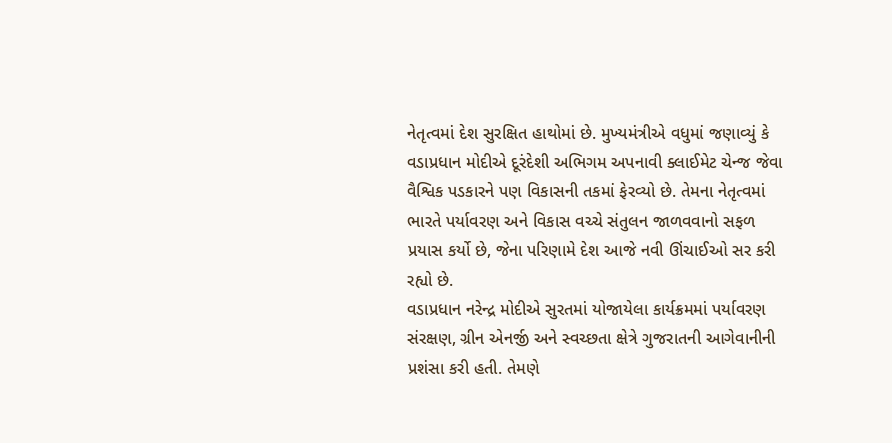નેતૃત્વમાં દેશ સુરક્ષિત હાથોમાં છે. મુખ્યમંત્રીએ વધુમાં જણાવ્યું કે વડાપ્રધાન મોદીએ દૂરંદેશી અભિગમ અપનાવી ક્લાઈમેટ ચેન્જ જેવા વૈશ્વિક પડકારને પણ વિકાસની તકમાં ફેરવ્યો છે. તેમના નેતૃત્વમાં ભારતે પર્યાવરણ અને વિકાસ વચ્ચે સંતુલન જાળવવાનો સફળ પ્રયાસ કર્યો છે, જેના પરિણામે દેશ આજે નવી ઊંચાઈઓ સર કરી રહ્યો છે.
વડાપ્રધાન નરેન્દ્ર મોદીએ સુરતમાં યોજાયેલા કાર્યક્રમમાં પર્યાવરણ સંરક્ષણ, ગ્રીન એનર્જી અને સ્વચ્છતા ક્ષેત્રે ગુજરાતની આગેવાનીની પ્રશંસા કરી હતી. તેમણે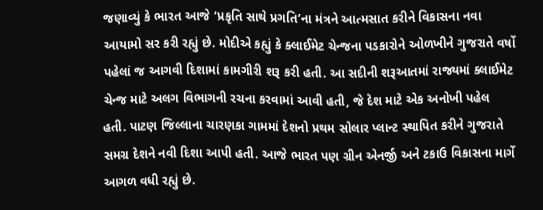જણાવ્યું કે ભારત આજે ‘પ્રકૃતિ સાથે પ્રગતિ’ના મંત્રને આત્મસાત કરીને વિકાસના નવા આયામો સર કરી રહ્યું છે. મોદીએ કહ્યું કે ક્લાઈમેટ ચેન્જના પડકારોને ઓળખીને ગુજરાતે વર્ષો પહેલાં જ આગવી દિશામાં કામગીરી શરૂ કરી હતી. આ સદીની શરૂઆતમાં રાજ્યમાં ક્લાઈમેટ ચેન્જ માટે અલગ વિભાગની રચના કરવામાં આવી હતી, જે દેશ માટે એક અનોખી પહેલ હતી. પાટણ જિલ્લાના ચારણકા ગામમાં દેશનો પ્રથમ સોલાર પ્લાન્ટ સ્થાપિત કરીને ગુજરાતે સમગ્ર દેશને નવી દિશા આપી હતી. આજે ભારત પણ ગ્રીન એનર્જી અને ટકાઉ વિકાસના માર્ગે આગળ વધી રહ્યું છે.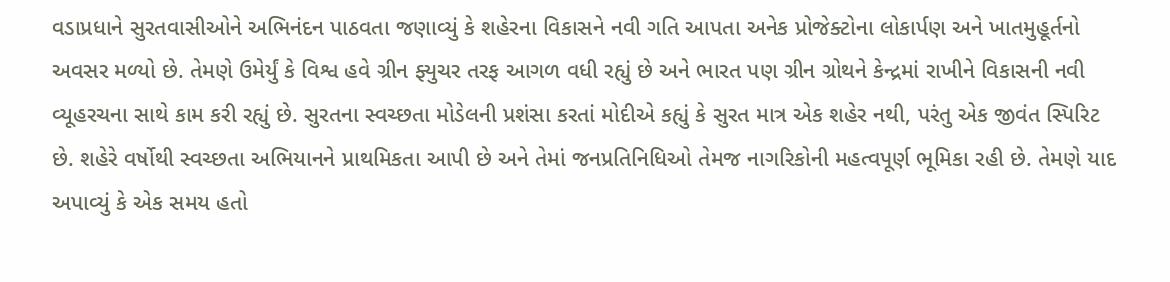વડાપ્રધાને સુરતવાસીઓને અભિનંદન પાઠવતા જણાવ્યું કે શહેરના વિકાસને નવી ગતિ આપતા અનેક પ્રોજેક્ટોના લોકાર્પણ અને ખાતમુહૂર્તનો અવસર મળ્યો છે. તેમણે ઉમેર્યું કે વિશ્વ હવે ગ્રીન ફ્યુચર તરફ આગળ વધી રહ્યું છે અને ભારત પણ ગ્રીન ગ્રોથને કેન્દ્રમાં રાખીને વિકાસની નવી વ્યૂહરચના સાથે કામ કરી રહ્યું છે. સુરતના સ્વચ્છતા મોડેલની પ્રશંસા કરતાં મોદીએ કહ્યું કે સુરત માત્ર એક શહેર નથી, પરંતુ એક જીવંત સ્પિરિટ છે. શહેરે વર્ષોથી સ્વચ્છતા અભિયાનને પ્રાથમિકતા આપી છે અને તેમાં જનપ્રતિનિધિઓ તેમજ નાગરિકોની મહત્વપૂર્ણ ભૂમિકા રહી છે. તેમણે યાદ અપાવ્યું કે એક સમય હતો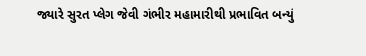જ્યારે સુરત પ્લેગ જેવી ગંભીર મહામારીથી પ્રભાવિત બન્યું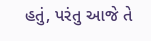હતું, પરંતુ આજે તે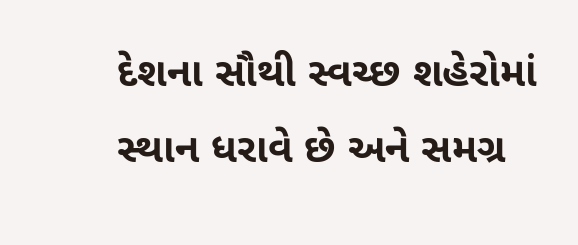દેશના સૌથી સ્વચ્છ શહેરોમાં સ્થાન ધરાવે છે અને સમગ્ર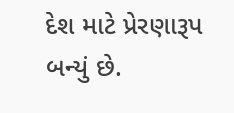દેશ માટે પ્રેરણારૂપ બન્યું છે.